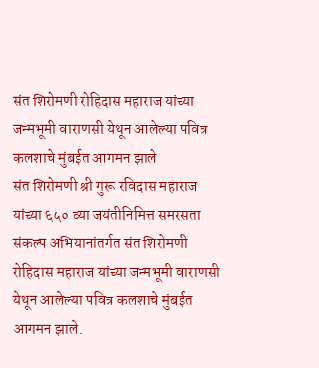संत शिरोमणी रोहिदास महाराज यांच्या जन्मभूमी वाराणसी येथून आलेल्या पवित्र कलशाचे मुंबईत आगमन झाले
संत शिरोमणी श्री गुरू रविदास महाराज यांच्या ६५० व्या जयंतीनिमित्त समरसता संकल्प अभियानांतर्गत संत शिरोमणी रोहिदास महाराज यांच्या जन्मभूमी वाराणसी येथून आलेल्या पवित्र कलशाचे मुंबईत आगमन झाले.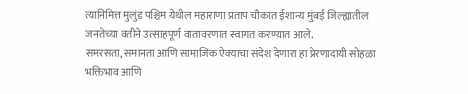त्यानिमित्त मुलुंड पश्चिम येथील महाराणा प्रताप चौकात ईशान्य मुंबई जिल्ह्यातील जनतेच्या वतीने उत्साहपूर्ण वातावरणात स्वागत करण्यात आले.
समरसता, समानता आणि सामाजिक ऐक्याचा संदेश देणारा हा प्रेरणादायी सोहळा भक्तिभाव आणि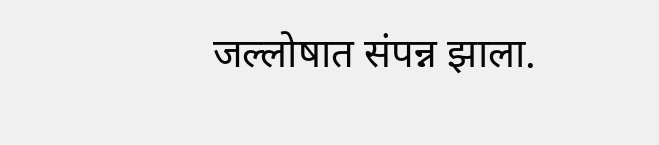जल्लोषात संपन्न झाला.